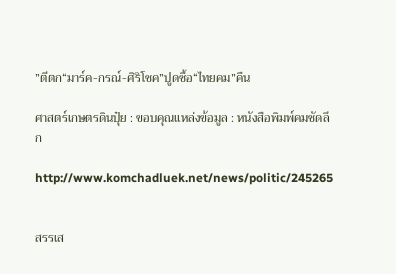”ตีตก“มาร์ค-กรณ์-ศิริโชค”ปูดซื้อ“ไทยคม”คืน

ศาสตร์เกษตรดินปุ๋ย : ขอบคุณแหล่งข้อมูล : หนังสือพิมพ์คมชัดลึก

http://www.komchadluek.net/news/politic/245265


สรรเส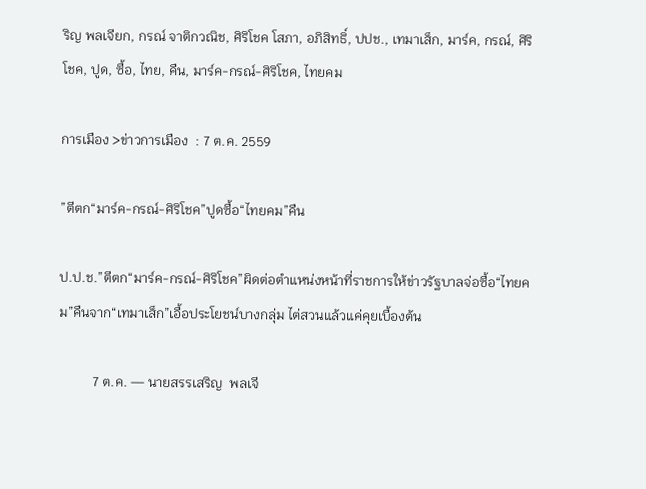ริญ พลเจียก, กรณ์ จาติกวณิช, ศิริโชค โสภา, อภิสิทธิ์, ปปช., เทมาเส็ก, มาร์ค, กรณ์, ศิริโชค, ปูด, ซื้อ, ไทย, คืน, มาร์ค-กรณ์-ศิริโชค, ไทยคม

การเมือง >ข่าวการเมือง  : 7 ต.ค. 2559

”ตีตก“มาร์ค-กรณ์-ศิริโชค”ปูดซื้อ“ไทยคม”คืน

ป.ป.ช.”ตีตก“มาร์ค-กรณ์-ศิริโชค”ผิดต่อตำแหน่งหน้าที่ราชการให้ข่าวรัฐบาลจ่อซื้อ“ไทยคม”คืนจาก“เทมาเส็ก”เอื้อประโยชน์บางกลุ่ม ไต่สวนแล้วแค่คุยเบื้องต้น

          7 ต.ค. — นายสรรเสริญ  พลเจี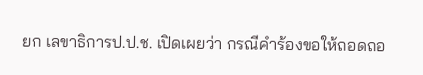ยก เลขาธิการป.ป.ช. เปิดเผยว่า กรณีคำร้องขอให้ถอดถอ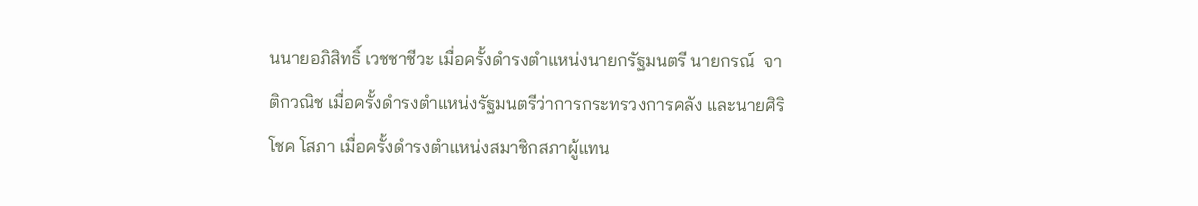นนายอภิสิทธิ์ เวชชาชีวะ เมื่อครั้งดำรงตำแหน่งนายกรัฐมนตรี นายกรณ์  จาติกวณิช เมื่อครั้งดำรงตำแหน่งรัฐมนตรีว่าการกระทรวงการคลัง และนายศิริโชค โสภา เมื่อครั้งดำรงตำแหน่งสมาชิกสภาผู้แทน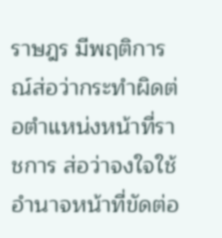ราษฎร มีพฤติการณ์ส่อว่ากระทำผิดต่อตำแหน่งหน้าที่ราชการ ส่อว่าจงใจใช้อำนาจหน้าที่ขัดต่อ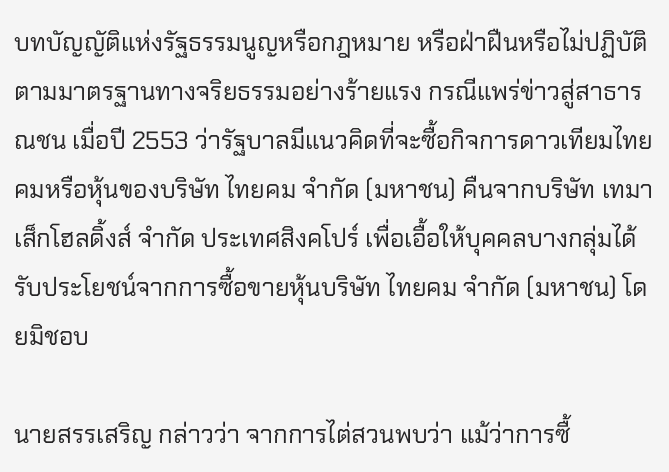บทบัญญัติแห่งรัฐธรรมนูญหรือกฎหมาย หรือฝ่าฝืนหรือไม่ปฏิบัติตามมาตรฐานทางจริยธรรมอย่างร้ายแรง กรณีแพร่ข่าวสู่สาธารณชน เมื่อปี 2553 ว่ารัฐบาลมีแนวคิดที่จะซื้อกิจการดาวเทียมไทยคมหรือหุ้นของบริษัท ไทยคม จำกัด (มหาชน) คืนจากบริษัท เทมาเส็กโฮลดิ้งส์ จำกัด ประเทศสิงคโปร์ เพื่อเอื้อให้บุคคลบางกลุ่มได้รับประโยชน์จากการซื้อขายหุ้นบริษัท ไทยคม จำกัด (มหาชน) โดยมิชอบ

นายสรรเสริญ กล่าวว่า จากการไต่สวนพบว่า แม้ว่าการซื้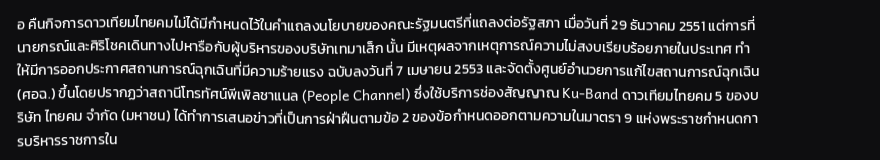อ คืนกิจการดาวเทียมไทยคมไม่ได้มีกำหนดไว้ในคำแถลงนโยบายของคณะรัฐมนตรีที่แถลงต่อรัฐสภา เมื่อวันที่ 29 ธันวาคม 2551 แต่การที่นายกรณ์และศิริโชคเดินทางไปหารือกับผู้บริหารของบริษัทเทมาเส็ก นั้น มีเหตุผลจากเหตุการณ์ความไม่สงบเรียบร้อยภายในประเทศ ทำให้มีการออกประกาศสถานการณ์ฉุกเฉินที่มีความร้ายแรง ฉบับลงวันที่ 7 เมษายน 2553 และจัดตั้งศูนย์อำนวยการแก้ไขสถานการณ์ฉุกเฉิน (ศอฉ.) ขึ้นโดยปรากฏว่าสถานีโทรทัศน์พีเพิลชาแนล (People Channel) ซึ่งใช้บริการช่องสัญญาณ Ku-Band ดาวเทียมไทยคม 5 ของบริษัท ไทยคม จำกัด (มหาชน) ได้ทำการเสนอข่าวที่เป็นการฝ่าฝืนตามข้อ 2 ของข้อกำหนดออกตามความในมาตรา 9 แห่งพระราชกำหนดการบริหารราชการใน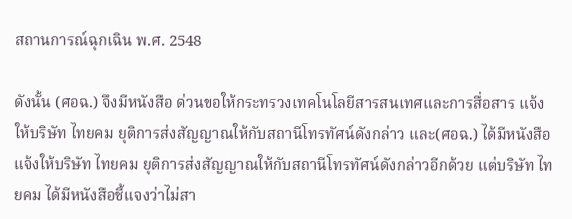สถานการณ์ฉุกเฉิน พ.ศ. 2548

ดังนั้น (ศอฉ.) จึงมีหนังสือ ด่วนขอให้กระทรวงเทคโนโลยีสารสนเทศและการสื่อสาร แจ้งให้บริษัท ไทยคม ยุติการส่งสัญญาณให้กับสถานีโทรทัศน์ดังกล่าว และ(ศอฉ.) ได้มีหนังสือแจ้งให้บริษัท ไทยคม ยุติการส่งสัญญาณให้กับสถานีโทรทัศน์ดังกล่าวอีกด้วย แต่บริษัท ไทยคม ได้มีหนังสือชี้แจงว่าไม่สา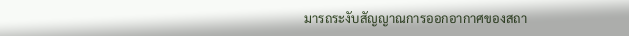มารถระงับสัญญาณการออกอากาศของสถา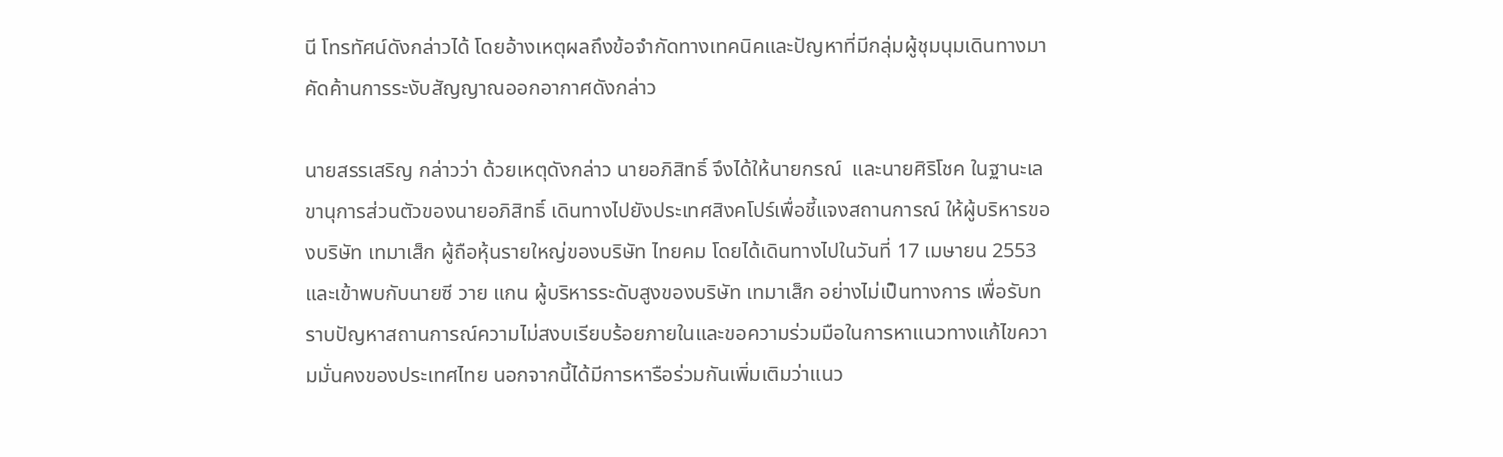นี โทรทัศน์ดังกล่าวได้ โดยอ้างเหตุผลถึงข้อจำกัดทางเทคนิคและปัญหาที่มีกลุ่มผู้ชุมนุมเดินทางมาคัดค้านการระงับสัญญาณออกอากาศดังกล่าว

นายสรรเสริญ กล่าวว่า ด้วยเหตุดังกล่าว นายอภิสิทธิ์ จึงได้ให้นายกรณ์  และนายศิริโชค ในฐานะเลขานุการส่วนตัวของนายอภิสิทธิ์ เดินทางไปยังประเทศสิงคโปร์เพื่อชี้แจงสถานการณ์ ให้ผู้บริหารของบริษัท เทมาเส็ก ผู้ถือหุ้นรายใหญ่ของบริษัท ไทยคม โดยได้เดินทางไปในวันที่ 17 เมษายน 2553 และเข้าพบกับนายซี วาย แกน ผู้บริหารระดับสูงของบริษัท เทมาเส็ก อย่างไม่เป็นทางการ เพื่อรับทราบปัญหาสถานการณ์ความไม่สงบเรียบร้อยภายในและขอความร่วมมือในการหาแนวทางแก้ไขความมั่นคงของประเทศไทย นอกจากนี้ได้มีการหารือร่วมกันเพิ่มเติมว่าแนว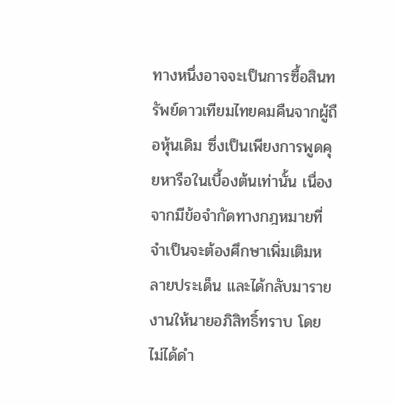ทางหนึ่งอาจจะเป็นการซื้อสินทรัพย์ดาวเทียมไทยคมคืนจากผู้ถือหุ้นเดิม ซึ่งเป็นเพียงการพูดคุยหารือในเบื้องต้นเท่านั้น เนื่องจากมีข้อจำกัดทางกฎหมายที่จำเป็นจะต้องศึกษาเพิ่มเติมหลายประเด็น และได้กลับมารายงานให้นายอภิสิทธิ์ทราบ โดยไม่ได้ดำ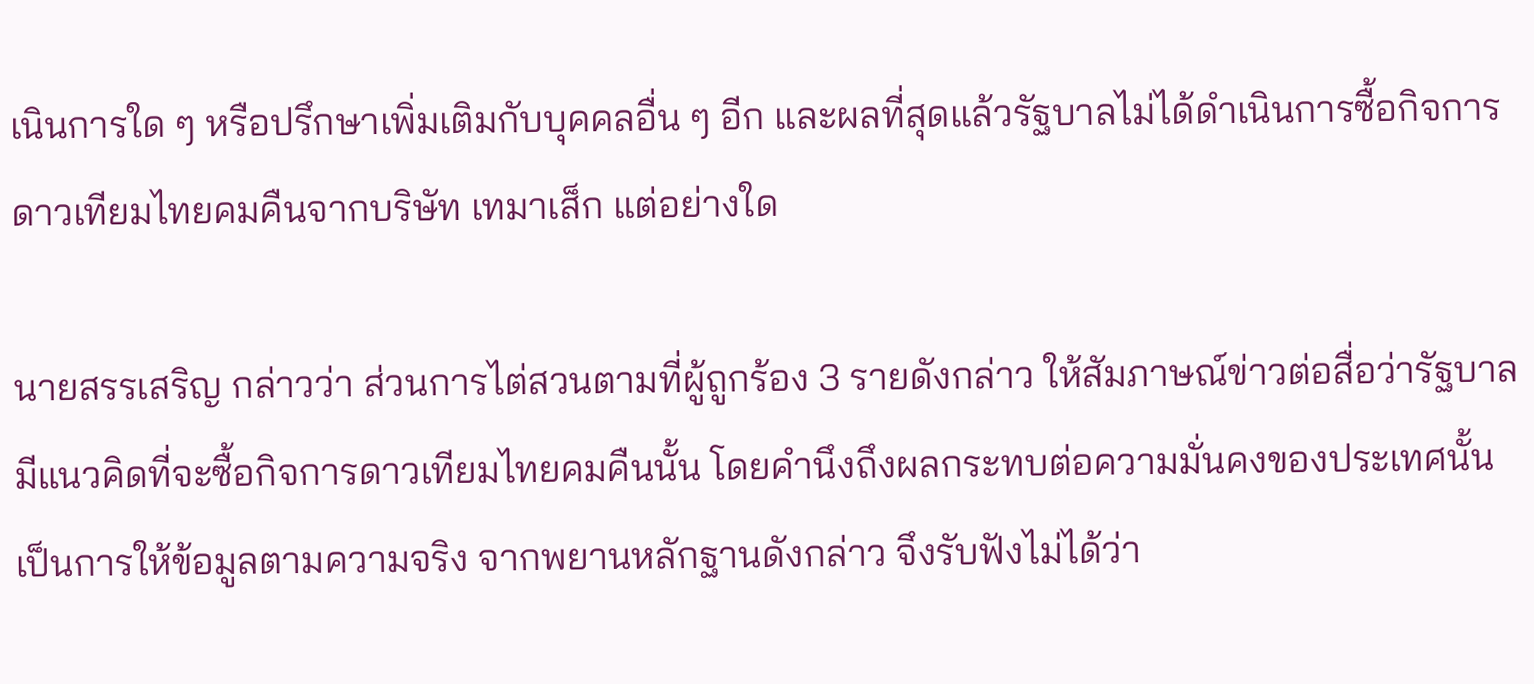เนินการใด ๆ หรือปรึกษาเพิ่มเติมกับบุคคลอื่น ๆ อีก และผลที่สุดแล้วรัฐบาลไม่ได้ดำเนินการซื้อกิจการดาวเทียมไทยคมคืนจากบริษัท เทมาเส็ก แต่อย่างใด

นายสรรเสริญ กล่าวว่า ส่วนการไต่สวนตามที่ผู้ถูกร้อง 3 รายดังกล่าว ให้สัมภาษณ์ข่าวต่อสื่อว่ารัฐบาลมีแนวคิดที่จะซื้อกิจการดาวเทียมไทยคมคืนนั้น โดยคำนึงถึงผลกระทบต่อความมั่นคงของประเทศนั้นเป็นการให้ข้อมูลตามความจริง จากพยานหลักฐานดังกล่าว จึงรับฟังไม่ได้ว่า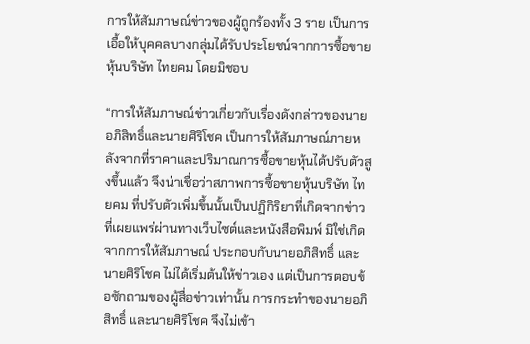การให้สัมภาษณ์ข่าวของผู้ถูกร้องทั้ง 3 ราย เป็นการเอื้อให้บุคคลบางกลุ่มได้รับประโยชน์จากการซื้อขายหุ้นบริษัท ไทยคม โดยมิชอบ

“การให้สัมภาษณ์ข่าวเกี่ยวกับเรื่องดังกล่าวของนายอภิสิทธิ์และนายศิริโชค เป็นการให้สัมภาษณ์ภายหลังจากที่ราคาและปริมาณการซื้อขายหุ้นได้ปรับตัวสูงขึ้นแล้ว จึงน่าเชื่อว่าสภาพการซื้อขายหุ้นบริษัท ไทยคม ที่ปรับตัวเพิ่มขึ้นนั้นเป็นปฏิกิริยาที่เกิดจากข่าวที่เผยแพร่ผ่านทางเว็บไซต์และหนังสือพิมพ์ มิใช่เกิดจากการให้สัมภาษณ์ ประกอบกับนายอภิสิทธิ์ และนายศิริโชค ไม่ได้เริ่มต้นให้ข่าวเอง แต่เป็นการตอบข้อซักถามของผู้สื่อข่าวเท่านั้น การกระทำของนายอภิสิทธิ์ และนายศิริโชค จึงไม่เข้า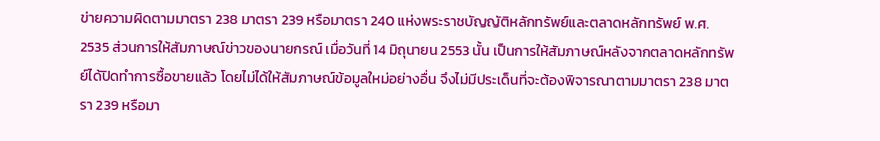ข่ายความผิดตามมาตรา 238 มาตรา 239 หรือมาตรา 240 แห่งพระราชบัญญัติหลักทรัพย์และตลาดหลักทรัพย์ พ.ศ. 2535 ส่วนการให้สัมภาษณ์ข่าวของนายกรณ์ เมื่อวันที่ 14 มิถุนายน 2553 นั้น เป็นการให้สัมภาษณ์หลังจากตลาดหลักทรัพย์ได้ปิดทำการซื้อขายแล้ว โดยไม่ได้ให้สัมภาษณ์ข้อมูลใหม่อย่างอื่น จึงไม่มีประเด็นที่จะต้องพิจารณาตามมาตรา 238 มาตรา 239 หรือมา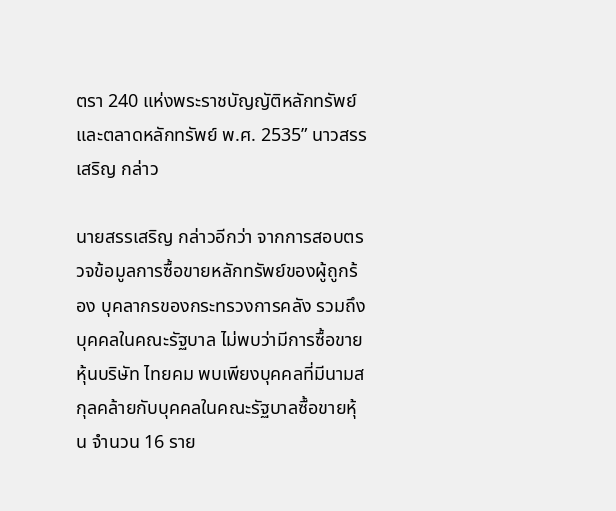ตรา 240 แห่งพระราชบัญญัติหลักทรัพย์และตลาดหลักทรัพย์ พ.ศ. 2535” นาวสรรเสริญ กล่าว

นายสรรเสริญ กล่าวอีกว่า จากการสอบตรวจข้อมูลการซื้อขายหลักทรัพย์ของผู้ถูกร้อง บุคลากรของกระทรวงการคลัง รวมถึงบุคคลในคณะรัฐบาล ไม่พบว่ามีการซื้อขายหุ้นบริษัท ไทยคม พบเพียงบุคคลที่มีนามสกุลคล้ายกับบุคคลในคณะรัฐบาลซื้อขายหุ้น จำนวน 16 ราย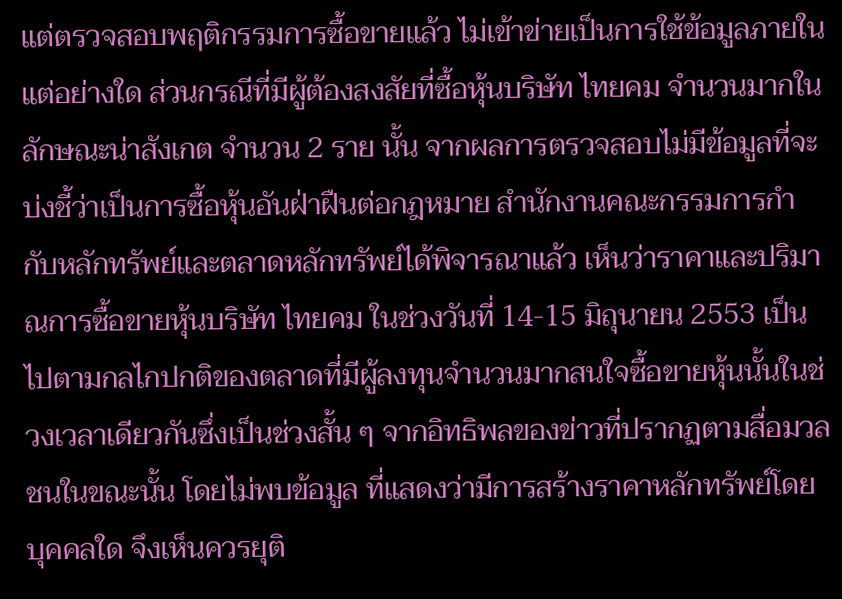แต่ตรวจสอบพฤติกรรมการซื้อขายแล้ว ไม่เข้าข่ายเป็นการใช้ข้อมูลภายในแต่อย่างใด ส่วนกรณีที่มีผู้ต้องสงสัยที่ซื้อหุ้นบริษัท ไทยคม จำนวนมากในลักษณะน่าสังเกต จำนวน 2 ราย นั้น จากผลการตรวจสอบไม่มีข้อมูลที่จะบ่งชี้ว่าเป็นการซื้อหุ้นอันฝ่าฝืนต่อกฎหมาย สำนักงานคณะกรรมการกำกับหลักทรัพย์และตลาดหลักทรัพย์ได้พิจารณาแล้ว เห็นว่าราคาและปริมาณการซื้อขายหุ้นบริษัท ไทยคม ในช่วงวันที่ 14-15 มิถุนายน 2553 เป็นไปตามกลไกปกติของตลาดที่มีผู้ลงทุนจำนวนมากสนใจซื้อขายหุ้นนั้นในช่วงเวลาเดียวกันซึ่งเป็นช่วงสั้น ๆ จากอิทธิพลของข่าวที่ปรากฏตามสื่อมวลชนในขณะนั้น โดยไม่พบข้อมูล ที่แสดงว่ามีการสร้างราคาหลักทรัพย์โดยบุคคลใด จึงเห็นควรยุติ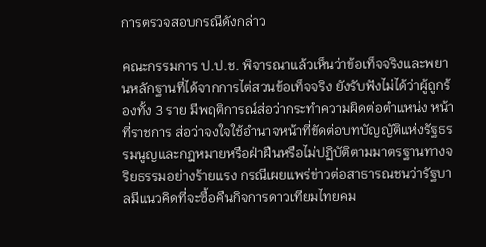การตรวจสอบกรณีดังกล่าว

คณะกรรมการ ป.ป.ช. พิจารณาแล้วเห็นว่าข้อเท็จจริงและพยานหลักฐานที่ได้จากการไต่สวนข้อเท็จจริง ยังรับฟังไม่ได้ว่าผู้ถูกร้องทั้ง 3 ราย มีพฤติการณ์ส่อว่ากระทำความผิดต่อตำแหน่ง หน้าที่ราชการ ส่อว่าจงใจใช้อำนาจหน้าที่ขัดต่อบทบัญญัติแห่งรัฐธรรมนูญและกฎหมายหรือฝ่าฝืนหรือไม่ปฏิบัติตามมาตรฐานทางจริยธรรมอย่างร้ายแรง กรณีเผยแพร่ข่าวต่อสาธารณชนว่ารัฐบาลมีแนวคิดที่จะซื้อคืนกิจการดาวเทียมไทยคม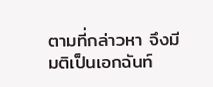ตามที่กล่าวหา จึงมีมติเป็นเอกฉันท์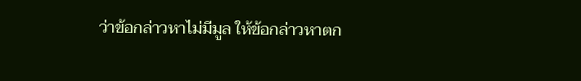ว่าข้อกล่าวหาไม่มีมูล ให้ข้อกล่าวหาตก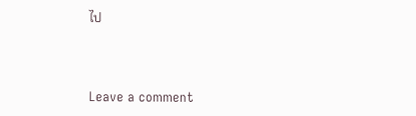ไป



Leave a comment